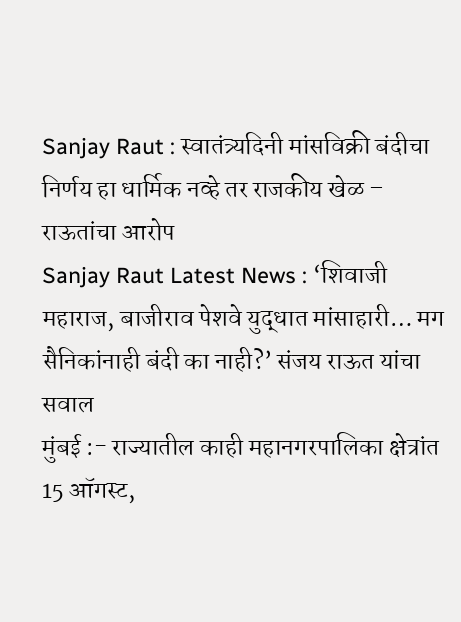Sanjay Raut : स्वातंत्र्यदिनी मांसविक्री बंदीचा निर्णय हा धार्मिक नव्हे तर राजकीय खेळ – राऊतांचा आरोप
Sanjay Raut Latest News : ‘शिवाजी महाराज, बाजीराव पेशवे युद्धात मांसाहारी… मग सैनिकांनाही बंदी का नाही?’ संजय राऊत यांचा सवाल
मुंबई :- राज्यातील काही महानगरपालिका क्षेत्रांत 15 ऑगस्ट,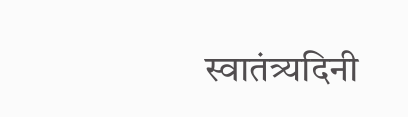स्वातंत्र्यदिनी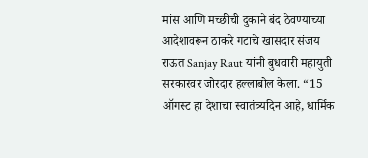मांस आणि मच्छीची दुकाने बंद ठेवण्याच्या आदेशावरून ठाकरे गटाचे खासदार संजय राऊत Sanjay Raut यांनी बुधवारी महायुती सरकारवर जोरदार हल्लाबोल केला. “15 ऑगस्ट हा देशाचा स्वातंत्र्यदिन आहे, धार्मिक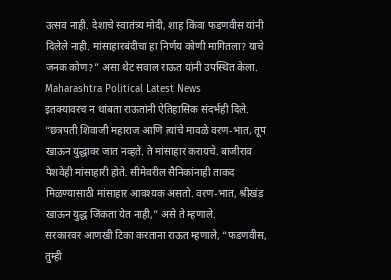उत्सव नाही. देशाचे स्वातंत्र्य मोदी, शाह किंवा फडणवीस यांनी दिलेले नाही. मांसाहारबंदीचा हा निर्णय कोणी मागितला? याचे जनक कोण?” असा थेट सवाल राऊत यांनी उपस्थित केला. Maharashtra Political Latest News
इतक्यावरच न थांबता राऊतांनी ऐतिहासिक संदर्भही दिले. “छत्रपती शिवाजी महाराज आणि त्यांचे मावळे वरण-भात, तूप खाऊन युद्धावर जात नव्हते. ते मांसाहार करायचे. बाजीराव पेशवेही मांसाहारी होते. सीमेवरील सैनिकांनाही ताकद मिळण्यासाठी मांसाहार आवश्यक असतो. वरण-भात, श्रीखंड खाऊन युद्ध जिंकता येत नाही,” असे ते म्हणाले.
सरकारवर आणखी टिका करताना राऊत म्हणाले, “फडणवीस, तुम्ही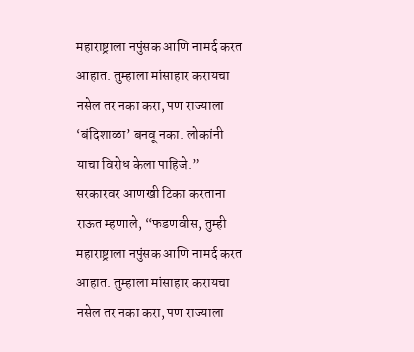महाराष्ट्राला नपुंसक आणि नामर्द करत आहात. तुम्हाला मांसाहार करायचा नसेल तर नका करा, पण राज्याला ‘बंदिशाळा’ बनवू नका. लोकांनी याचा विरोध केला पाहिजे.”
सरकारवर आणखी टिका करताना राऊत म्हणाले, “फडणवीस, तुम्ही महाराष्ट्राला नपुंसक आणि नामर्द करत आहात. तुम्हाला मांसाहार करायचा नसेल तर नका करा, पण राज्याला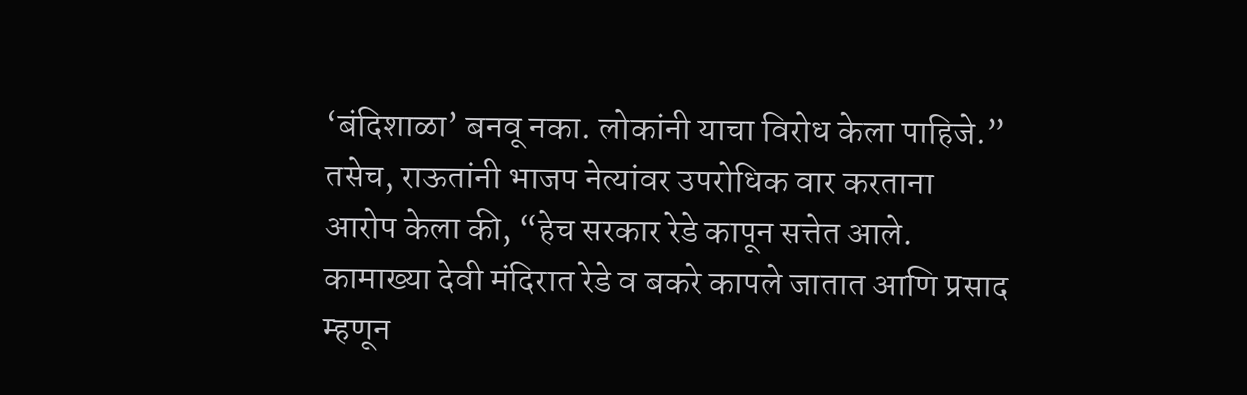‘बंदिशाळा’ बनवू नका. लोकांनी याचा विरोध केला पाहिजे.”
तसेच, राऊतांनी भाजप नेत्यांवर उपरोधिक वार करताना आरोप केला की, “हेच सरकार रेडे कापून सत्तेत आले. कामाख्या देवी मंदिरात रेडे व बकरे कापले जातात आणि प्रसाद म्हणून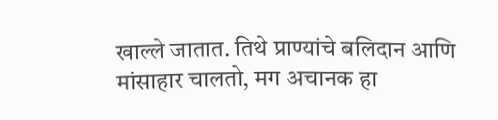खाल्ले जातात. तिथे प्राण्यांचे बलिदान आणि मांसाहार चालतो, मग अचानक हा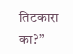तिटकारा का?”